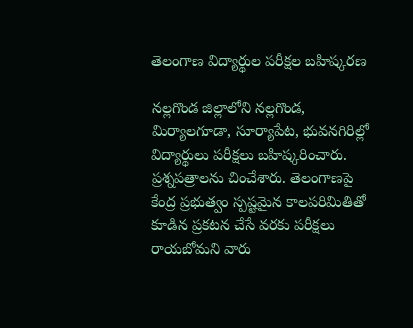తెలంగాణ విద్యార్థుల పరీక్షల బహిష్కరణ

నల్లగొండ జిల్లాలోని నల్లగొండ, మిర్యాలగూడా, సూర్యాపేట, భువనగిరిల్లో విద్యార్థులు పరీక్షలు బహిష్కరించారు. ప్రశ్నపత్రాలను చించేశారు. తెలంగాణపై కేంద్ర ప్రభుత్వం స్పష్టమైన కాలపరిమితితో కూడిన ప్రకటన చేసే వరకు పరీక్షలు రాయబోమని వారు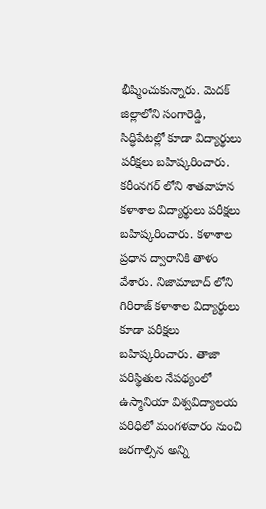భీష్మించుకున్నారు. మెదక్ జిల్లాలోని సంగారెడ్డి, సిద్ధిపేటల్లో కూడా విద్యార్థులు పరీక్షలు బహిష్కరించారు. కరీంనగర్ లోని శాతవాహన కళాశాల విద్యార్థులు పరీక్షలు బహిష్కరించారు. కళాశాల ప్రధాన ద్వారానికి తాళం వేశారు. నిజామాబాద్ లోని గిరిరాజ్ కళాశాల విద్యార్థులు కూడా పరీక్షలు బహిష్కరించారు. తాజా పరిస్థితుల నేపథ్యంలో ఉస్మానియా విశ్వవిద్యాలయ పరిధిలో మంగళవారం నుంచి జరగాల్సిన అన్ని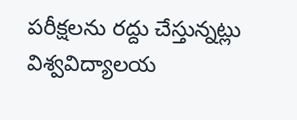పరీక్షలను రద్దు చేస్తున్నట్లు విశ్వవిద్యాలయ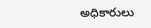అధికారులు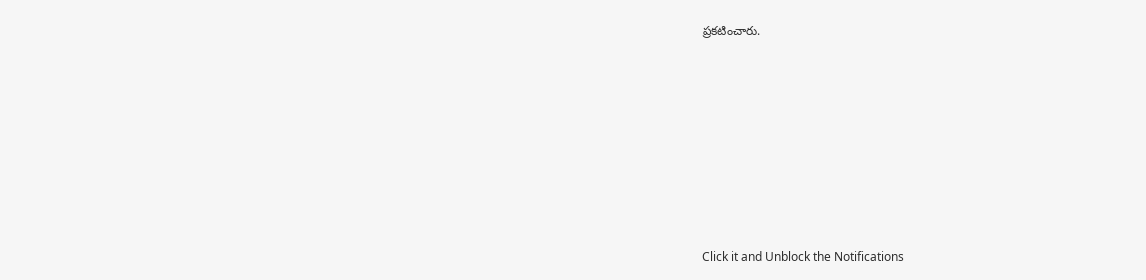ప్రకటించారు.












Click it and Unblock the Notifications